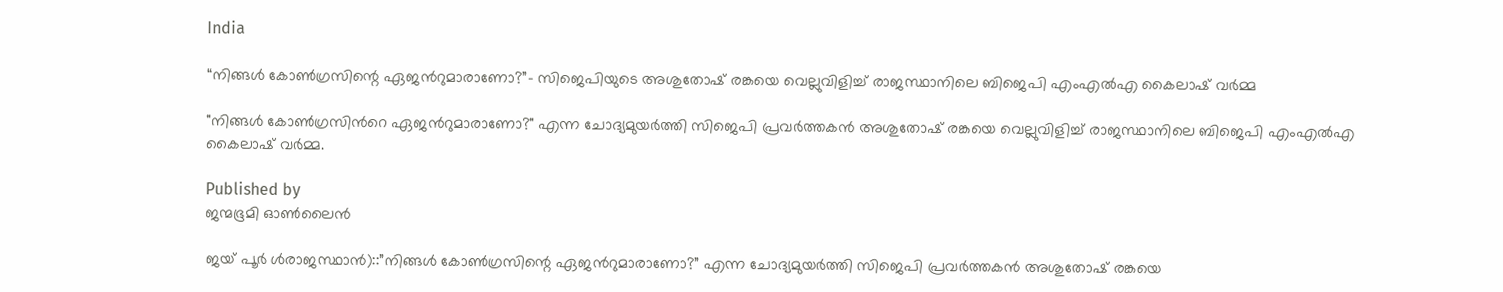India

“നിങ്ങള്‍ കോണ്‍ഗ്രസിന്റെ ഏജന്‍റുമാരാണോ?”- സിജെപിയുടെ അശുതോഷ് രങ്കയെ വെല്ലുവിളിച്ച് രാജസ്ഥാനിലെ ബിജെപി എംഎല്‍എ കൈലാഷ് വര്‍മ്മ

"നിങ്ങൾ കോൺഗ്രസിന്‍റെ ഏജന്‍റുമാരാണോ?" എന്ന ചോദ്യമുയര്‍ത്തി സിജെപി പ്രവർത്തകൻ അശുതോഷ് രങ്കയെ വെല്ലുവിളിച്ച് രാജസ്ഥാനിലെ ബിജെപി എംഎല്‍എ കൈലാഷ് വര്‍മ്മ.

Published by
ജന്മഭൂമി ഓണ്‍ലൈന്‍

ജയ് പൂര്‍ ൾരാജസ്ഥാൻ)::”നിങ്ങൾ കോൺഗ്രസിന്റെ ഏജന്‍റുമാരാണോ?” എന്ന ചോദ്യമുയര്‍ത്തി സിജെപി പ്രവർത്തകൻ അശുതോഷ് രങ്കയെ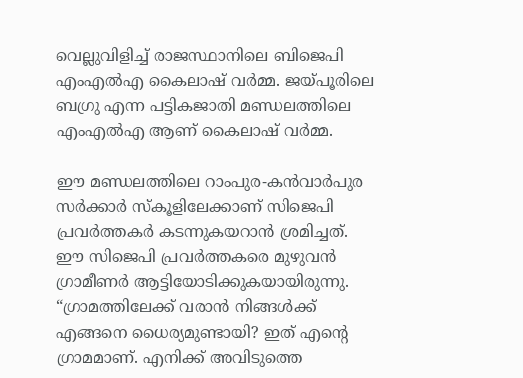വെല്ലുവിളിച്ച് രാജസ്ഥാനിലെ ബിജെപി എംഎല്‍എ കൈലാഷ് വര്‍മ്മ. ജയ്‌പൂരിലെ ബഗ്രു എന്ന പട്ടികജാതി മണ്ഡലത്തിലെ എംഎല്‍എ ആണ് കൈലാഷ് വര്‍മ്മ.

ഈ മണ്ഡലത്തിലെ റാംപുര-കന്‍വാര്‍പുര സര്‍ക്കാര്‍ സ്കൂളിലേക്കാണ് സിജെപി പ്രവര്‍ത്തകര്‍ കടന്നുകയറാന്‍ ശ്രമിച്ചത്. ഈ സിജെപി പ്രവര്‍ത്തകരെ മുഴുവന്‍ ഗ്രാമീണര്‍ ആട്ടിയോടിക്കുകയായിരുന്നു. “ഗ്രാമത്തിലേക്ക് വരാൻ നിങ്ങൾക്ക് എങ്ങനെ ധൈര്യമുണ്ടായി? ഇത് എന്റെ ഗ്രാമമാണ്. എനിക്ക് അവിടുത്തെ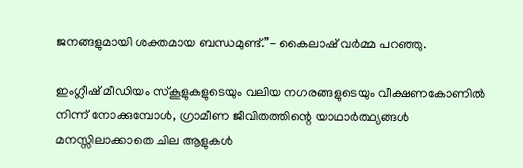ജനങ്ങളുമായി ശക്തമായ ബന്ധമുണ്ട്.”- കൈലാഷ് വര്‍മ്മ പറഞ്ഞു.

ഇംഗ്ലീഷ് മീഡിയം സ്കൂളുകളുടെയും വലിയ നഗരങ്ങളുടെയും വീക്ഷണകോണിൽ നിന്ന് നോക്കുമ്പോൾ, ഗ്രാമീണ ജീവിതത്തിന്റെ യാഥാർത്ഥ്യങ്ങൾ മനസ്സിലാക്കാതെ ചില ആളുകൾ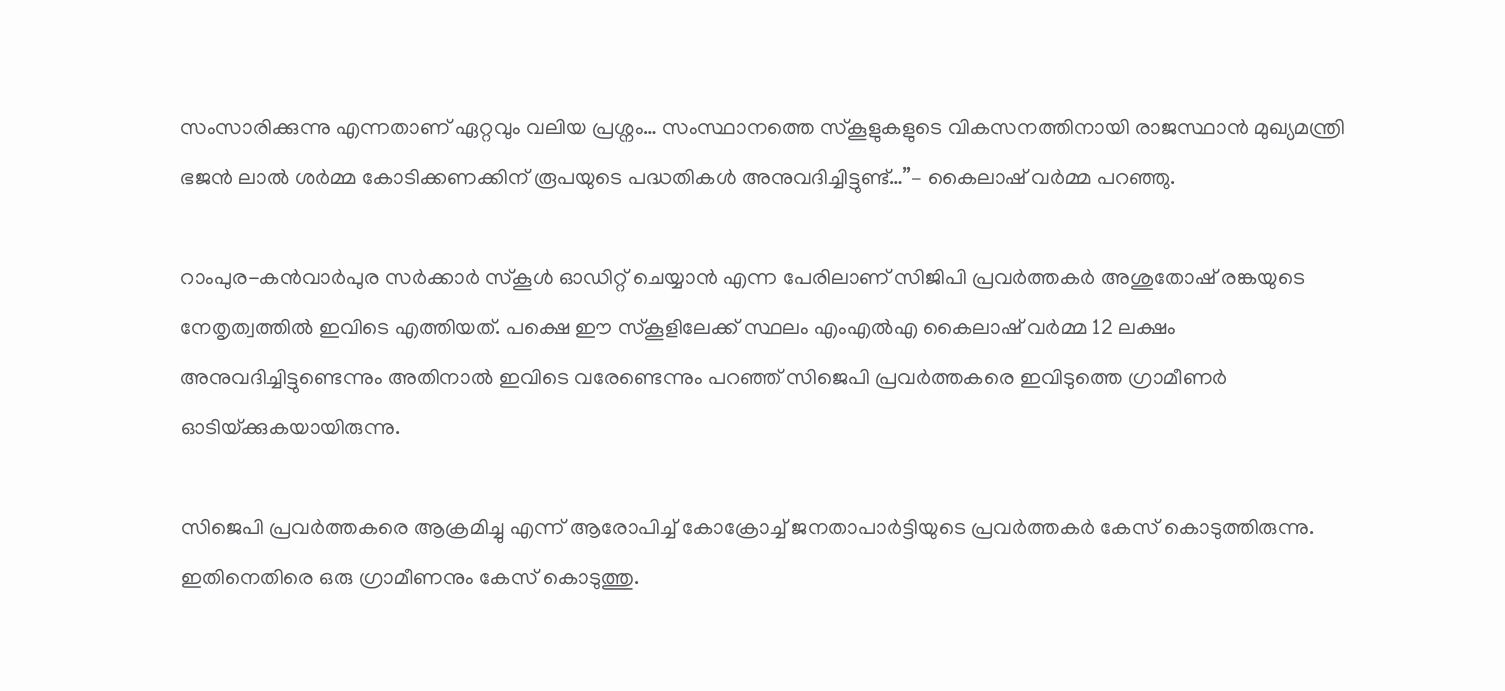സംസാരിക്കുന്നു എന്നതാണ് ഏറ്റവും വലിയ പ്രശ്നം… സംസ്ഥാനത്തെ സ്കൂളുകളുടെ വികസനത്തിനായി രാജസ്ഥാന്‍ മുഖ്യമന്ത്രി ഭജൻ ലാൽ ശര്‍മ്മ കോടിക്കണക്കിന് രൂപയുടെ പദ്ധതികൾ അനുവദിച്ചിട്ടുണ്ട്…”– കൈലാഷ് വര്‍മ്മ പറഞ്ഞു.

റാംപുര-കന്‍വാര്‍പുര സര്‍ക്കാര്‍ സ്കൂള്‍ ഓഡിറ്റ് ചെയ്യാന്‍ എന്ന പേരിലാണ് സിജിപി പ്രവര്‍ത്തകര്‍ അശുതോഷ് രങ്കയുടെ നേതൃത്വത്തില്‍ ഇവിടെ എത്തിയത്. പക്ഷെ ഈ സ്കൂളിലേക്ക് സ്ഥലം എംഎല്‍എ കൈലാഷ് വര്‍മ്മ 12 ലക്ഷം അനുവദിച്ചിട്ടുണ്ടെന്നും അതിനാല്‍ ഇവിടെ വരേണ്ടെന്നും പറ‍ഞ്ഞ് സിജെപി പ്രവര്‍ത്തകരെ ഇവിടുത്തെ ഗ്രാമീണര്‍ ഓടിയ്‌ക്കുകയായിരുന്നു.

സിജെപി പ്രവര്‍ത്തകരെ ആക്രമിച്ചു എന്ന് ആരോപിച്ച് കോക്രോച്ച് ജനതാപാര്‍ട്ടിയുടെ പ്രവര്‍ത്തകര്‍ കേസ് കൊടുത്തിരുന്നു. ഇതിനെതിരെ ഒരു ഗ്രാമീണനും കേസ് കൊടുത്തു.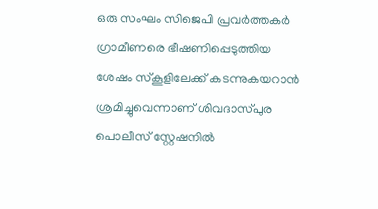ഒരു സംഘം സിജെപി പ്രവര്‍ത്തകര്‍ ഗ്രാമീണരെ ഭീഷണിപ്പെടുത്തിയ ശേഷം സ്കൂളിലേക്ക് കടന്നുകയറാന്‍ ശ്രമിച്ചുവെന്നാണ് ശിവദാസ്പുര പൊലീസ് സ്റ്റേഷനില്‍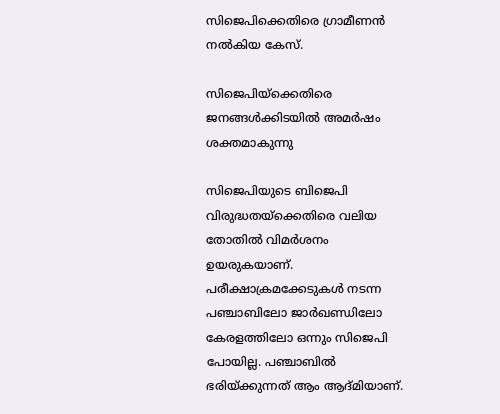സിജെപിക്കെതിരെ ഗ്രാമീണന്‍ നല്‍കിയ കേസ്.

സിജെപിയ്‌ക്കെതിരെ ജനങ്ങള്‍ക്കിടയില്‍ അമര്‍ഷം ശക്തമാകുന്നു

സിജെപിയുടെ ബിജെപി വിരുദ്ധതയ്‌ക്കെതിരെ വലിയ തോതില്‍ വിമര്‍ശനം ഉയരുകയാണ്. പരീക്ഷാക്രമക്കേടുകള്‍ നടന്ന പഞ്ചാബിലോ ജാര്‍ഖണ്ഡിലോ കേരളത്തിലോ ഒന്നും സിജെപി പോയില്ല. പഞ്ചാബില്‍ ഭരിയ്‌ക്കുന്നത് ആം ആദ്മിയാണ്.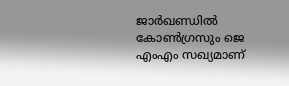ജാര്‍ഖണ്ഡില്‍ കോണ്‍ഗ്രസും ജെ എംഎം സഖ്യമാണ്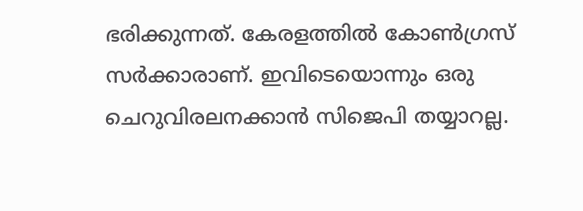ഭരിക്കുന്നത്. കേരളത്തില്‍ കോണ്‍ഗ്രസ് സര്‍ക്കാരാണ്. ഇവിടെയൊന്നും ഒരു ചെറുവിരലനക്കാന്‍ സിജെപി തയ്യാറല്ല.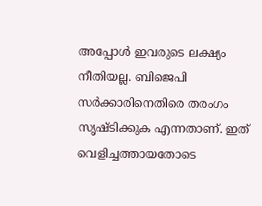അപ്പോള്‍ ഇവരുടെ ലക്ഷ്യം നീതിയല്ല. ബിജെപി സര്‍ക്കാരിനെതിരെ തരംഗം സൃഷ്ടിക്കുക എന്നതാണ്. ഇത് വെളിച്ചത്തായതോടെ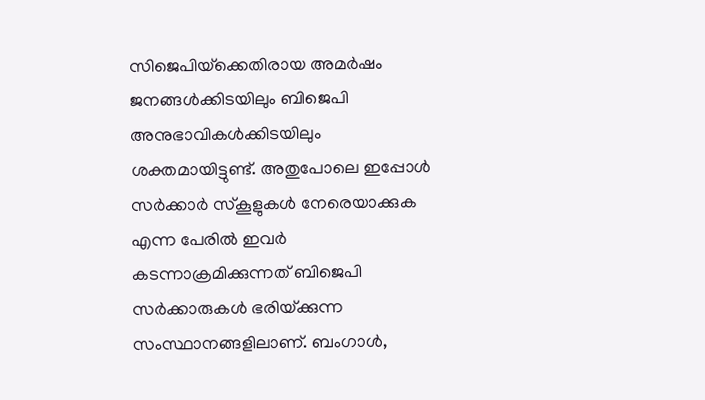സിജെപിയ്‌ക്കെതിരായ അമര്‍ഷം ജനങ്ങള്‍ക്കിടയിലും ബിജെപി അനുഭാവികള്‍ക്കിടയിലും ശക്തമായിട്ടുണ്ട്. അതുപോലെ ഇപ്പോള്‍ സര്‍ക്കാര്‍ സ്കൂളുകള്‍ നേരെയാക്കുക എന്ന പേരില്‍ ഇവര്‍ കടന്നാക്രമിക്കുന്നത് ബിജെപി സര്‍ക്കാരുകള്‍ ഭരിയ്‌ക്കുന്ന സംസ്ഥാനങ്ങളിലാണ്. ബംഗാള്‍,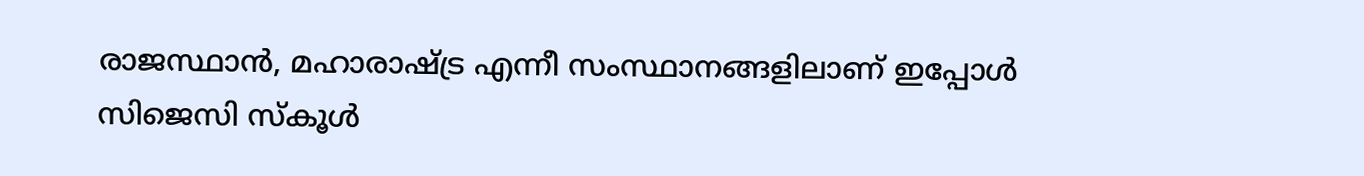രാജസ്ഥാന്‍, മഹാരാഷ്‌ട്ര എന്നീ സംസ്ഥാനങ്ങളിലാണ് ഇപ്പോള്‍ സിജെസി സ്കൂള്‍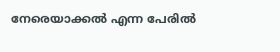നേരെയാക്കല്‍ എന്ന പേരില്‍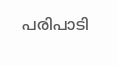പരിപാടി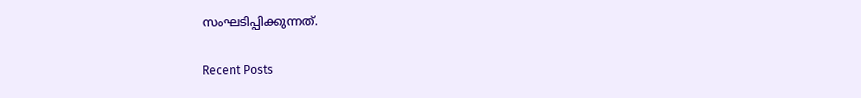സംഘടിപ്പിക്കുന്നത്.

Recent Posts